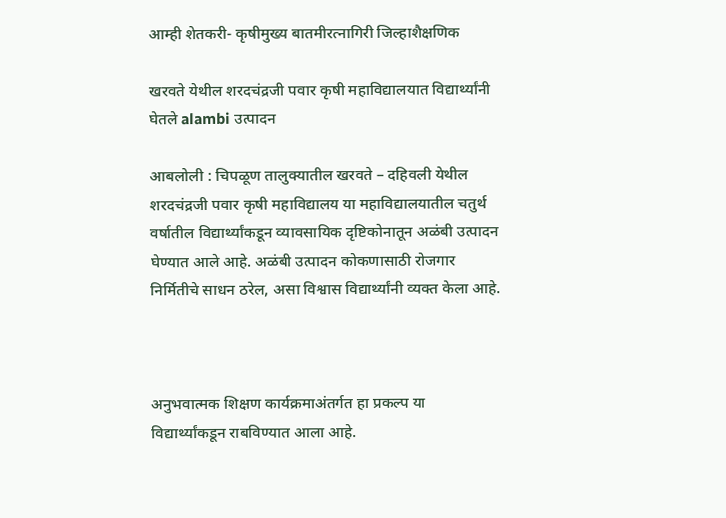आम्ही शेतकरी- कृषीमुख्य बातमीरत्नागिरी जिल्हाशैक्षणिक

खरवते येथील शरदचंद्रजी पवार कृषी महाविद्यालयात विद्यार्थ्यांनी घेतले alambi उत्पादन

आबलोली : चिपळूण तालुक्यातील खरवते – दहिवली येथील शरदचंद्रजी पवार कृषी महाविद्यालय या महाविद्यालयातील चतुर्थ वर्षातील विद्यार्थ्यांकडून व्यावसायिक दृष्टिकोनातून अळंबी उत्पादन घेण्यात आले आहे. अळंबी उत्पादन कोकणासाठी रोजगार निर्मितीचे साधन ठरेल, असा विश्वास विद्यार्थ्यांनी व्यक्त केला आहे.



अनुभवात्मक शिक्षण कार्यक्रमाअंतर्गत हा प्रकल्प या विद्यार्थ्यांकडून राबविण्यात आला आहे.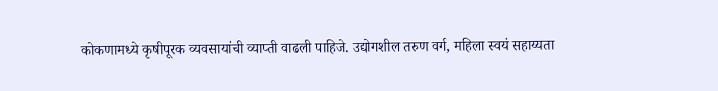कोकणामध्ये कृषीपूरक व्यवसायांची व्याप्ती वाढली पाहिजे. उद्योगशील तरुण वर्ग, महिला स्वयं सहाय्यता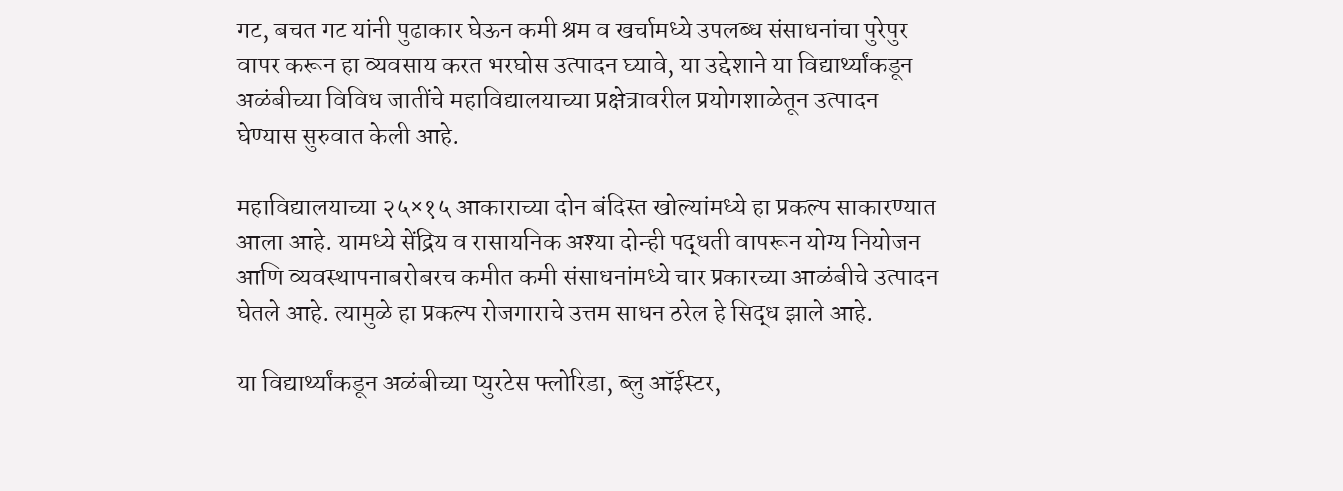गट, बचत गट यांनी पुढाकार घेऊन कमी श्रम व खर्चामध्ये उपलब्ध संसाधनांचा पुरेपुर वापर करून हा व्यवसाय करत भरघोस उत्पादन घ्यावे, या उद्देशाने या विद्यार्थ्यांकडून अळंबीच्या विविध जातींचे महाविद्यालयाच्या प्रक्षेत्रावरील प्रयोगशाळेतून उत्पादन घेण्यास सुरुवात केली आहे.

महाविद्यालयाच्या २५×१५ आकाराच्या दोन बंदिस्त खोल्यांमध्ये हा प्रकल्प साकारण्यात आला आहे. यामध्ये सेंद्रिय व रासायनिक अश्या दोन्ही पद्धती वापरून योग्य नियोजन आणि व्यवस्थापनाबरोबरच कमीत कमी संसाधनांमध्ये चार प्रकारच्या आळंबीचे उत्पादन घेतले आहे. त्यामुळे हा प्रकल्प रोजगाराचे उत्तम साधन ठरेल हे सिद्ध झाले आहे.

या विद्यार्थ्यांकडून अळंबीच्या प्युरटेस फ्लोरिडा, ब्लु ऑईस्टर,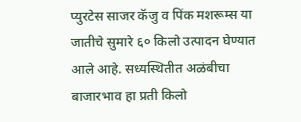प्युरटेस साजर कॅजु व पिंक मशरूम्स या जातीचे सुमारे ६० किलो उत्पादन घेण्यात आले आहे. सध्यस्थितीत अळंबीचा बाजारभाव हा प्रती किलो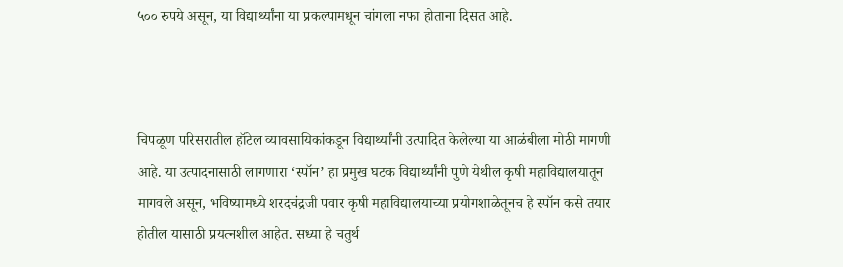५०० रुपये असून, या विद्यार्थ्यांना या प्रकल्पामधून चांगला नफा होताना दिसत आहे.



चिपळूण परिसरातील हॉटेल व्यावसायिकांकडून विद्यार्थ्यांनी उत्पादित केलेल्या या आळंबीला मोठी मागणी आहे. या उत्पादनासाठी लागणारा ‘स्पॉन’ हा प्रमुख घटक विद्यार्थ्यांनी पुणे येथील कृषी महाविद्यालयातून मागवले असून, भविष्यामध्ये शरदचंद्रजी पवार कृषी महाविद्यालयाच्या प्रयोगशाळेतूनच हे स्पॉन कसे तयार होतील यासाठी प्रयत्नशील आहेत. सध्या हे चतुर्थ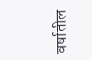वर्षातील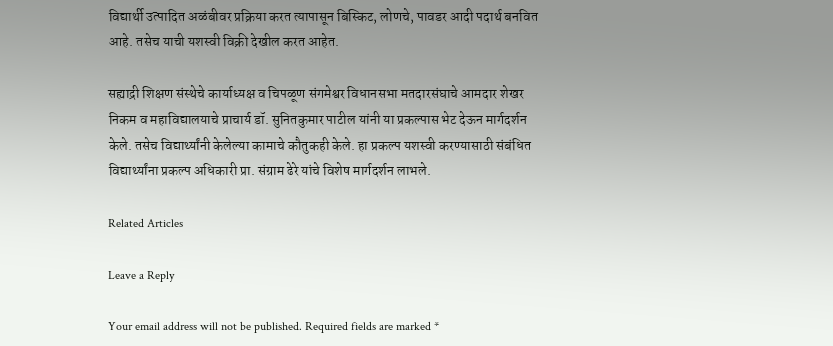विद्यार्थी उत्पादित अळंबीवर प्रक्रिया करत त्यापासून बिस्किट, लोणचे, पावडर आदी पदार्थ बनवित आहे. तसेच याची यशस्वी विक्री देखील करत आहेत.

सह्याद्री शिक्षण संस्थेचे कार्याध्यक्ष व चिपळूण संगमेश्वर विधानसभा मतदारसंघाचे आमदार शेखर निकम व महाविद्यालयाचे प्राचार्य डॉ. सुनितकुमार पाटील यांनी या प्रकल्पास भेट देऊन मार्गदर्शन केले. तसेच विद्यार्थ्यांनी केलेल्या कामाचे कौतुकही केले. हा प्रकल्प यशस्वी करण्यासाठी संबंधित विद्यार्थ्यांना प्रकल्प अधिकारी प्रा. संग्राम ढेरे यांचे विशेष मार्गदर्शन लाभले.

Related Articles

Leave a Reply

Your email address will not be published. Required fields are marked *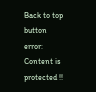Back to top button
error: Content is protected !!